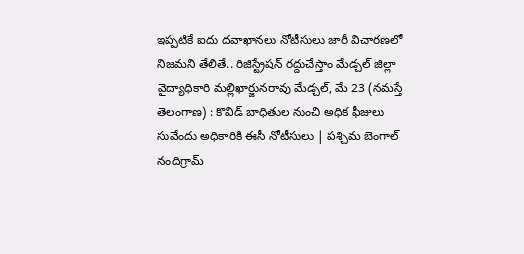ఇప్పటికే ఐదు దవాఖానలు నోటీసులు జారీ విచారణలో నిజమని తేలితే.. రిజిస్ట్రేషన్ రద్దుచేస్తాం మేడ్చల్ జిల్లా వైద్యాధికారి మల్లిఖార్జునరావు మేడ్చల్, మే 23 (నమస్తే తెలంగాణ) : కొవిడ్ బాధితుల నుంచి అధిక ఫీజులు
సువేందు అధికారికి ఈసీ నోటీసులు | పశ్చిమ బెంగాల్ నందిగ్రామ్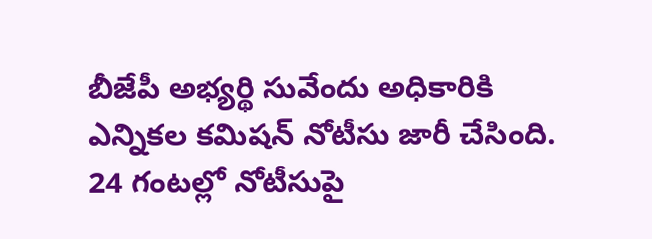బీజేపీ అభ్యర్థి సువేందు అధికారికి ఎన్నికల కమిషన్ నోటీసు జారీ చేసింది. 24 గంటల్లో నోటీసుపై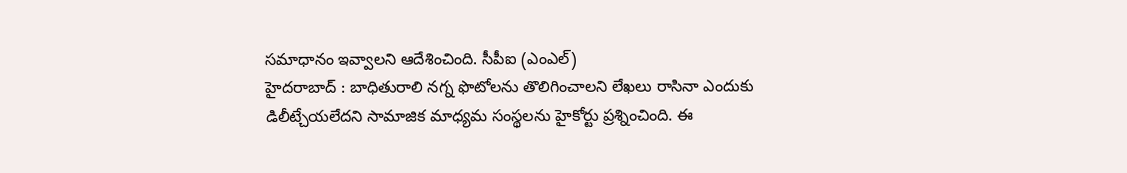సమాధానం ఇవ్వాలని ఆదేశించింది. సీపీఐ (ఎంఎల్)
హైదరాబాద్ : బాధితురాలి నగ్న ఫొటోలను తొలిగించాలని లేఖలు రాసినా ఎందుకు డిలీట్చేయలేదని సామాజిక మాధ్యమ సంస్థలను హైకోర్టు ప్రశ్నించింది. ఈ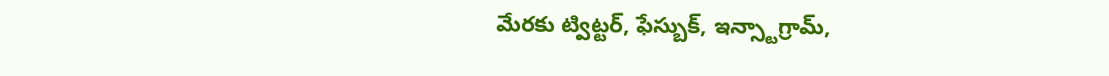మేరకు ట్విట్టర్, ఫేస్బుక్, ఇన్స్టాగ్రామ్,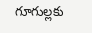గూగుల్లకు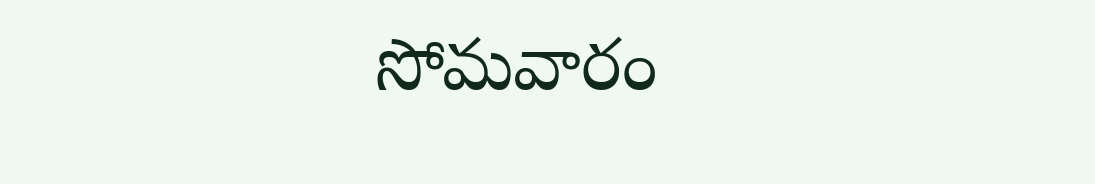సోమవారం